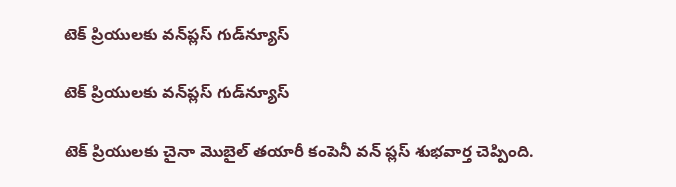టెక్‌ ప్రియులకు వన్‌ప్లస్‌ గుడ్‌న్యూస్‌

టెక్‌ ప్రియులకు వన్‌ప్లస్‌ గుడ్‌న్యూస్‌

టెక్ ప్రియులకు చైనా మొబైల్ తయారీ కంపెనీ వన్ ప్లస్ శుభవార్త చెప్పింది.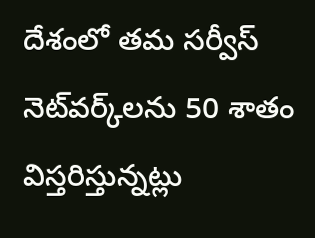దేశంలో తమ సర్వీస్ నెట్‌వర్క్‌లను 50 శాతం విస్తరిస్తున్నట్లు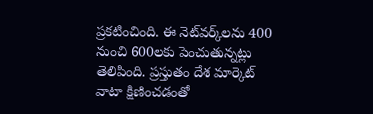ప్రకటించింది. ఈ నెట్‌వర్క్‌లను 400 నుంచి 600లకు పెంచుతున్నట్లు తెలిపింది. ప్రస్తుతం దేశ మార్కెట్ వాటా క్షిణించడంతో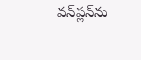వన్‌ప్లన్‌ను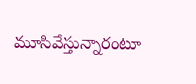మూసివేస్తున్నారంటూ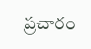ప్రచారం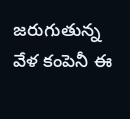జరుగుతున్న వేళ కంపెనీ ఈ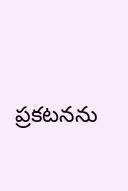ప్రకటనను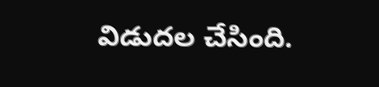విడుదల చేసింది.